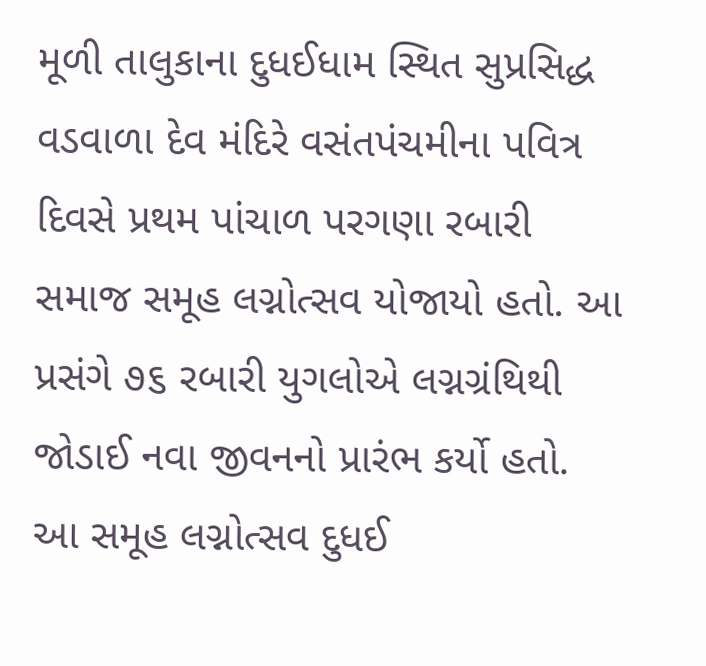મૂળી તાલુકાના દુધઈધામ સ્થિત સુપ્રસિદ્ધ વડવાળા દેવ મંદિરે વસંતપંચમીના પવિત્ર દિવસે પ્રથમ પાંચાળ પરગણા રબારી સમાજ સમૂહ લગ્નોત્સવ યોજાયો હતો. આ પ્રસંગે ૭૬ રબારી યુગલોએ લગ્નગ્રંથિથી જોડાઈ નવા જીવનનો પ્રારંભ કર્યો હતો. આ સમૂહ લગ્નોત્સવ દુધઈ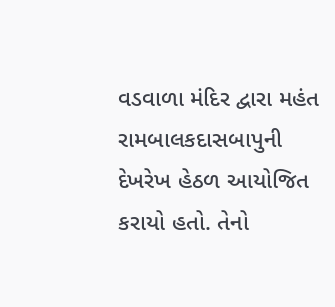વડવાળા મંદિર દ્વારા મહંત રામબાલકદાસબાપુની દેખરેખ હેઠળ આયોજિત કરાયો હતો. તેનો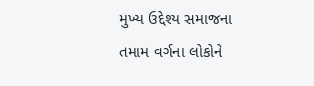મુખ્ય ઉદ્દેશ્ય સમાજના તમામ વર્ગના લોકોને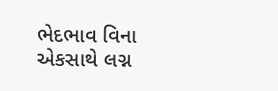ભેદભાવ વિના એકસાથે લગ્ન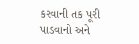કરવાની તક પૂરી પાડવાનો અને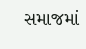સમાજમાં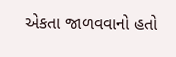એકતા જાળવવાનો હતો